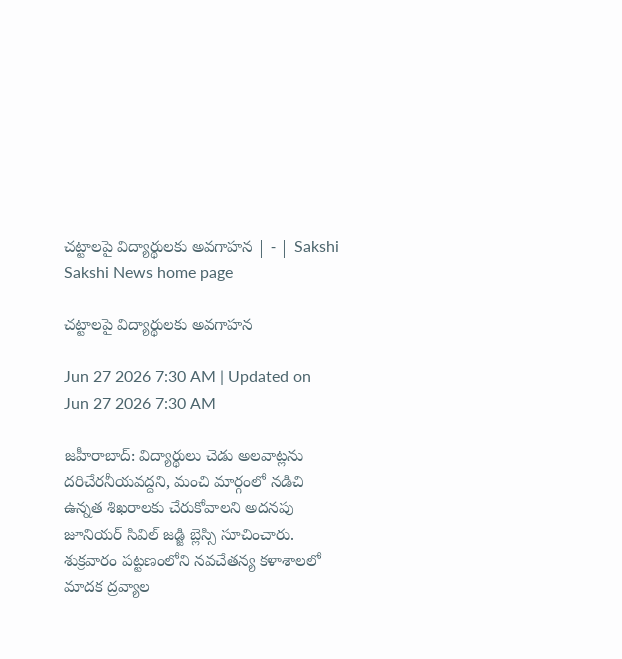చట్టాలపై విద్యార్థులకు అవగాహన | - | Sakshi
Sakshi News home page

చట్టాలపై విద్యార్థులకు అవగాహన

Jun 27 2026 7:30 AM | Updated on Jun 27 2026 7:30 AM

జహీరాబాద్‌: విద్యార్థులు చెడు అలవాట్లను దరిచేరనీయవద్దని, మంచి మార్గంలో నడిచి ఉన్నత శిఖరాలకు చేరుకోవాలని అదనపు జూనియర్‌ సివిల్‌ జడ్జి బ్లెస్సి సూచించారు. శుక్రవారం పట్టణంలోని నవచేతన్య కళాశాలలో మాదక ద్రవ్యాల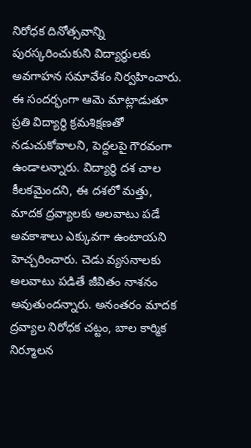నిరోధక దినోత్సవాన్ని పురస్కరించుకుని విద్యార్థులకు అవగాహన సమావేశం నిర్వహించారు. ఈ సందర్భంగా ఆమె మాట్లాడుతూ ప్రతి విద్యార్థి క్రమశిక్షణతో నడుచుకోవాలని, పెద్దలపై గౌరవంగా ఉండాలన్నారు. విద్యార్థి దశ చాల కీలకమైందని, ఈ దశలో మత్తు, మాదక ద్రవ్యాలకు అలవాటు పడే అవకాశాలు ఎక్కువగా ఉంటాయని హెచ్చరించారు. చెడు వ్యసనాలకు అలవాటు పడితే జీవితం నాశనం అవుతుందన్నారు. అనంతరం మాదక ద్రవ్యాల నిరోధక చట్టం, బాల కార్మిక నిర్మూలన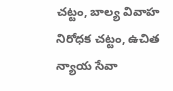చట్టం, బాల్య వివాహ నిరోధక చట్టం, ఉచిత న్యాయ సేవా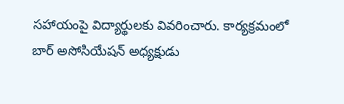సహాయంపై విద్యార్థులకు వివరించారు. కార్యక్రమంలో బార్‌ అసోసియేషన్‌ అధ్యక్షుడు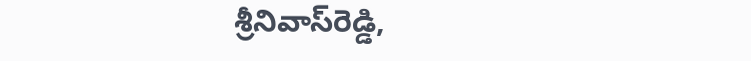శ్రీనివాస్‌రెడ్డి,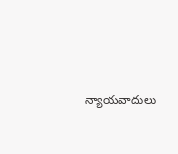న్యాయవాదులు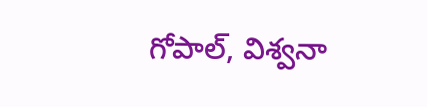గోపాల్‌, విశ్వనా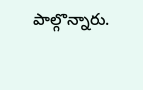పాల్గొన్నారు.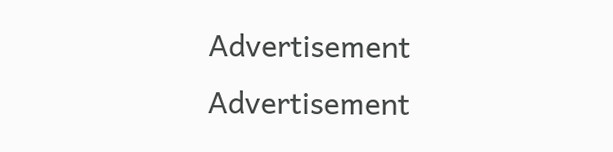Advertisement
Advertisement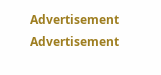Advertisement
Advertisement